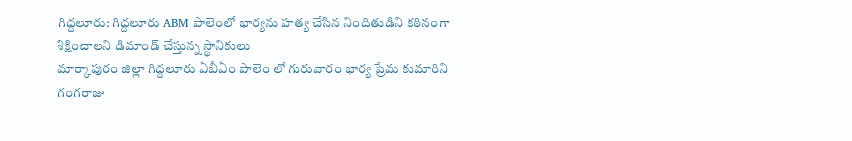గిద్దలూరు: గిద్దలూరు ABM పాలెంలో భార్యను హత్య చేసిన నిందితుడిని కఠినంగా శిక్షించాలని డిమాండ్ చేస్తున్న స్థానికులు
మార్కాపురం జిల్లా గిద్దలూరు ఏబీఏం పాలెం లో గురువారం భార్య ప్రేమ కుమారిని గంగరాజు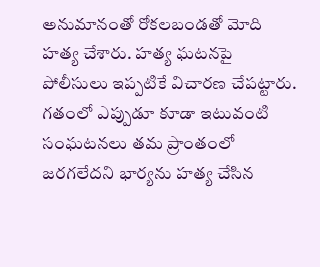అనుమానంతో రోకలబండతో మోది హత్య చేశారు. హత్య ఘటనపై పోలీసులు ఇప్పటికే విచారణ చేపట్టారు. గతంలో ఎప్పుడూ కూడా ఇటువంటి సంఘటనలు తమ ప్రాంతంలో జరగలేదని భార్యను హత్య చేసిన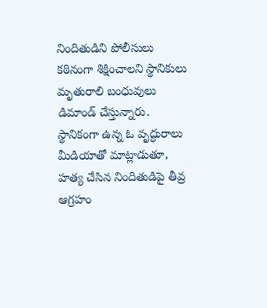నిందితుడిని పోలీసులు కఠినంగా శిక్షించాలని స్థానికులు మృతురాలి బంధువులు డిమాండ్ చేస్తున్నారు. స్థానికంగా ఉన్న ఓ వృద్ధురాలు మీడియాతో మాట్లాడుతూ, హత్య చేసిన నిందితుడిపై తీవ్ర ఆగ్రహం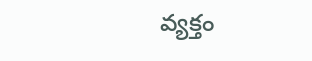వ్యక్తం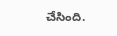చేసింది.